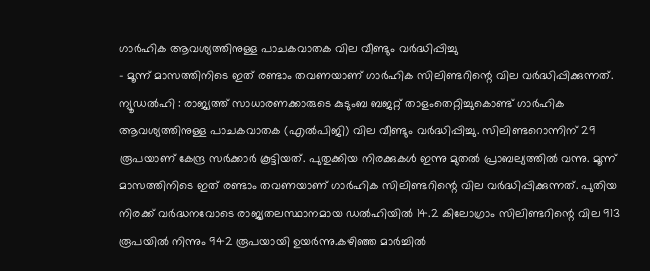ഗാർഹിക ആവശ്യത്തിനുള്ള പാചകവാതക വില വീണ്ടും വർദ്ധിപ്പിച്ചു
- മൂന്ന് മാസത്തിനിടെ ഇത് രണ്ടാം തവണയാണ് ഗാർഹിക സിലിണ്ടറിന്റെ വില വർദ്ധിപ്പിക്കുന്നത്.
ന്യൂഡൽഹി : രാജ്യത്ത് സാധാരണക്കാരുടെ കുടുംബ ബജറ്റ് താളംതെറ്റിച്ചുകൊണ്ട് ഗാർഹിക ആവശ്യത്തിനുള്ള പാചകവാതക (എൽപിജി) വില വീണ്ടും വർദ്ധിപ്പിച്ചു. സിലിണ്ടറൊന്നിന് 29 രൂപയാണ് കേന്ദ്ര സർക്കാർ കൂട്ടിയത്. പുതുക്കിയ നിരക്കുകൾ ഇന്നു മുതൽ പ്രാബല്യത്തിൽ വന്നു. മൂന്ന് മാസത്തിനിടെ ഇത് രണ്ടാം തവണയാണ് ഗാർഹിക സിലിണ്ടറിന്റെ വില വർദ്ധിപ്പിക്കുന്നത്. പുതിയ നിരക്ക് വർദ്ധനവോടെ രാജ്യതലസ്ഥാനമായ ഡൽഹിയിൽ 14.2 കിലോഗ്രാം സിലിണ്ടറിന്റെ വില 913 രൂപയിൽ നിന്നും 942 രൂപയായി ഉയർന്നു.കഴിഞ്ഞ മാർച്ചിൽ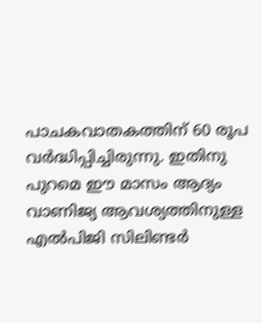പാചകവാതകത്തിന് 60 രൂപ വർദ്ധിപ്പിച്ചിരുന്നു. ഇതിനു പുറമെ ഈ മാസം ആദ്യം വാണിജ്യ ആവശ്യത്തിനുള്ള എൽപിജി സിലിണ്ടർ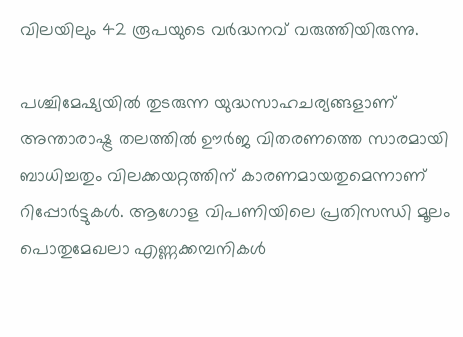വിലയിലും 42 രൂപയുടെ വർദ്ധനവ് വരുത്തിയിരുന്നു.

പശ്ചിമേഷ്യയിൽ തുടരുന്ന യുദ്ധസാഹചര്യങ്ങളാണ് അന്താരാഷ്ട്ര തലത്തിൽ ഊർജ വിതരണത്തെ സാരമായി ബാധിച്ചതും വിലക്കയറ്റത്തിന് കാരണമായതുമെന്നാണ് റിപ്പോർട്ടുകൾ. ആഗോള വിപണിയിലെ പ്രതിസന്ധി മൂലം പൊതുമേഖലാ എണ്ണക്കമ്പനികൾ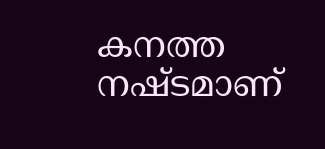കനത്ത നഷ്ടമാണ്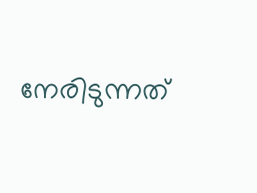നേരിടുന്നത്